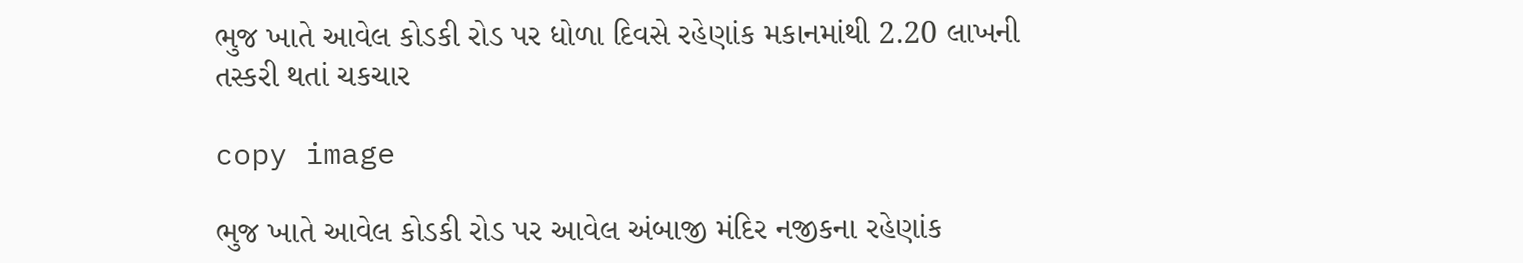ભુજ ખાતે આવેલ કોડકી રોડ પર ધોળા દિવસે રહેણાંક મકાનમાંથી 2.20 લાખની તસ્કરી થતાં ચકચાર

copy image

ભુજ ખાતે આવેલ કોડકી રોડ પર આવેલ અંબાજી મંદિર નજીકના રહેણાંક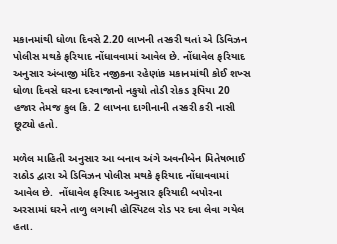મકાનમાંથી ધોળા દિવસે 2.20 લાખની તસ્કરી થતાં એ ડિવિઝન પોલીસ મથકે ફરિયાદ નોંધાવવામાં આવેલ છે. નોંધાવેલ ફરિયાદ અનુસાર અંબાજી મંદિર નજીકના રહેણાંક મકાનમાંથી કોઈ શખ્સ ધોળા દિવસે ઘરના દરવાજાનો નકુચો તોડી રોકડ રૂપિયા 20 હજાર તેમજ કુલ કિ. 2 લાખના દાગીનાની તસ્કરી કરી નાસી છૂટ્યો હતો.

મળેલ માહિતી અનુસાર આ બનાવ અંગે અવનીબેન મિતેષભાઈ રાઠોડ દ્વારા એ ડિવિઝન પોલીસ મથકે ફરિયાદ નોંધાવવામાં આવેલ છે.  નોંધાવેલ ફરિયાદ અનુસાર ફરિયાદી બપોરના અરસામાં ઘરને તાળુ લગાવી હોસ્પિટલ રોડ પર દવા લેવા ગયેલ હતા.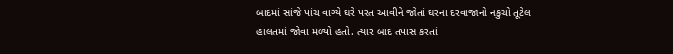બાદમાં સાંજે પાંચ વાગ્યે ઘરે પરત આવીને જોતાં ઘરના દરવાજાનો નકુચો તૂટેલ હાલતમાં જોવા મળ્યો હતો. ત્યાર બાદ તપાસ કરતાં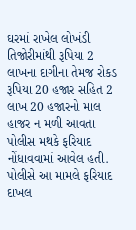ઘરમાં રાખેલ લોખંડી તિજોરીમાંથી રૂપિયા 2 લાખના દાગીના તેમજ રોકડ રૂપિયા 20 હજાર સહિત 2 લાખ 20 હજારનો માલ હાજર ન મળી આવતા પોલીસ મથકે ફરિયાદ નોંધાવવામાં આવેલ હતી. પોલીસે આ મામલે ફરિયાદ દાખલ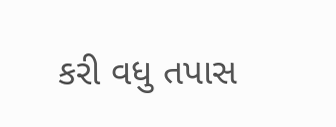કરી વધુ તપાસ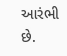આરંભી છે.